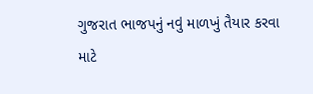ગુજરાત ભાજપનું નવું માળખું તૈયાર કરવા માટે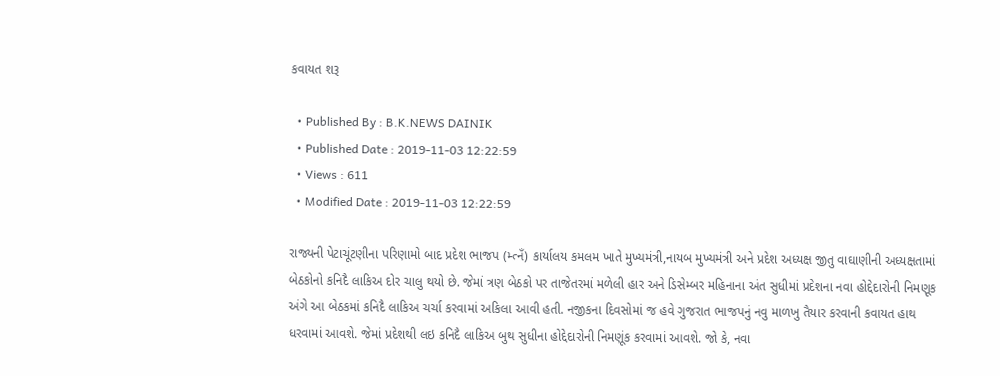કવાયત શરૂ

  • Published By : B.K.NEWS DAINIK
  • Published Date : 2019-11-03 12:22:59
  • Views : 611
  • Modified Date : 2019-11-03 12:22:59

રાજ્યની પેટાચૂંટણીના પરિણામો બાદ પ્રદેશ ભાજપ (મ્ત્નઁ) કાર્યાલય કમલમ ખાતે મુખ્યમંત્રી,નાયબ મુખ્યમંત્રી અને પ્રદેશ અધ્યક્ષ જીતુ વાઘાણીની અધ્યક્ષતામાં બેઠકોનો કનિદૈ લાકિઅ દોર ચાલુ થયો છે. જેમાં ત્રણ બેઠકો પર તાજેતરમાં મળેલી હાર અને ડિસેમ્બર મહિનાના અંત સુધીમાં પ્રદેશના નવા હોદ્દેદારોની નિમણૂક અંગે આ બેઠકમાં કનિદૈ લાકિઅ ચર્ચા કરવામાં અકિલા આવી હતી. નજીકના દિવસોમાં જ હવે ગુજરાત ભાજપનું નવુ માળખુ તૈયાર કરવાની કવાયત હાથ ધરવામાં આવશે. જેમાં પ્રદેશથી લઇ કનિદૈ લાકિઅ બુથ સુધીના હોદ્દેદારોની નિમણૂંક કરવામાં આવશે. જો કે, નવા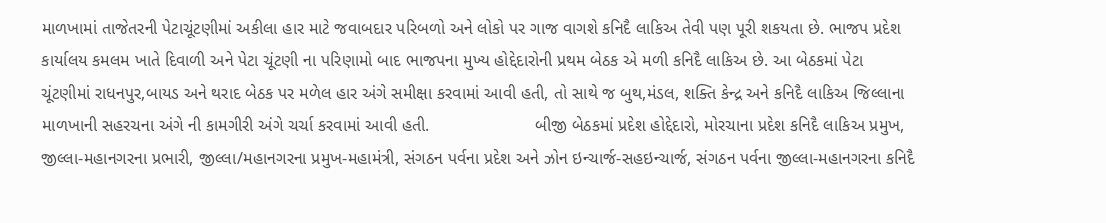માળખામાં તાજેતરની પેટાચૂંટણીમાં અકીલા હાર માટે જવાબદાર પરિબળો અને લોકો પર ગાજ વાગશે કનિદૈ લાકિઅ તેવી પણ પૂરી શકયતા છે. ભાજપ પ્રદેશ કાર્યાલય કમલમ ખાતે દિવાળી અને પેટા ચૂંટણી ના પરિણામો બાદ ભાજપના મુખ્ય હોદ્દેદારોની પ્રથમ બેઠક એ મળી કનિદૈ લાકિઅ છે. આ બેઠકમાં પેટા ચૂંટણીમાં રાધનપુર,બાયડ અને થરાદ બેઠક પર મળેલ હાર અંગે સમીક્ષા કરવામાં આવી હતી, તો સાથે જ બુથ,મંડલ, શક્તિ કેન્દ્ર અને કનિદૈ લાકિઅ જિલ્લાના માળખાની સહરચના અંગે ની કામગીરી અંગે ચર્ચા કરવામાં આવી હતી.                      બીજી બેઠકમાં પ્રદેશ હોદ્દેદારો, મોરચાના પ્રદેશ કનિદૈ લાકિઅ પ્રમુખ, જીલ્લા-મહાનગરના પ્રભારી, જીલ્લા/મહાનગરના પ્રમુખ-મહામંત્રી, સંગઠન પર્વના પ્રદેશ અને ઝોન ઇન્ચાર્જ-સહઇન્ચાર્જ, સંગઠન પર્વના જીલ્લા-મહાનગરના કનિદૈ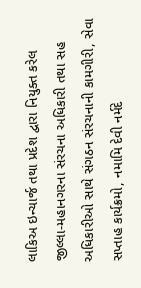લાકિઅ ઇન્ચાર્જ તથા પ્રદેશ દ્વારા નિયુક્ત કરેલ જીલ્લા-મહાનગરના સંરચના અધિકારી તથા સહ અધિકારીઓ સાથે સંગઠન સંરચનાની કામગીરી, સેવા સપ્તાહ કાર્યક્રમો, નમામિ દેવી નર્મદે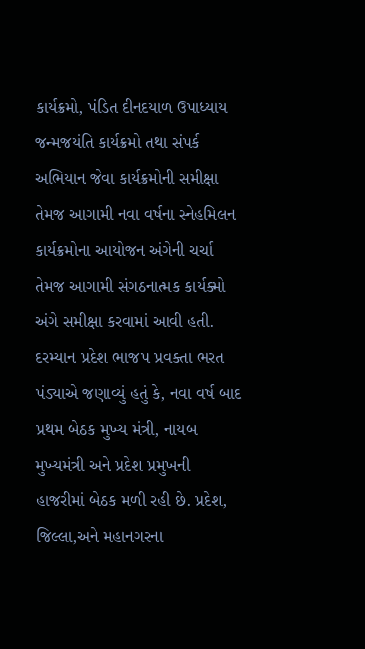કાર્યક્રમો, પંડિત દીનદયાળ ઉપાધ્યાય જન્મજયંતિ કાર્યક્રમો તથા સંપર્ક અભિયાન જેવા કાર્યક્રમોની સમીક્ષા તેમજ આગામી નવા વર્ષના સ્નેહમિલન કાર્યક્રમોના આયોજન અંગેની ચર્ચા તેમજ આગામી સંગઠનાત્મક કાર્યક્મો અંગે સમીક્ષા કરવામાં આવી હતી. દરમ્યાન પ્રદેશ ભાજપ પ્રવક્તા ભરત પંડ્યાએ જણાવ્યું હતું કે, નવા વર્ષ બાદ પ્રથમ બેઠક મુખ્ય મંત્રી, નાયબ મુખ્યમંત્રી અને પ્રદેશ પ્રમુખની હાજરીમાં બેઠક મળી રહી છે. પ્રદેશ, જિલ્લા,અને મહાનગરના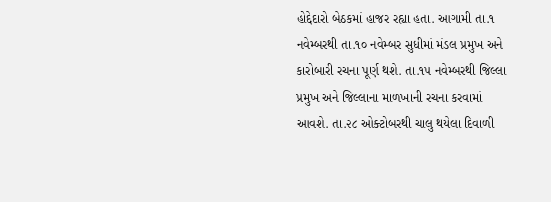હોદ્દેદારો બેઠકમાં હાજર રહ્યા હતા. આગામી તા.૧ નવેમ્બરથી તા.૧૦ નવેમ્બર સુધીમાં મંડલ પ્રમુખ અને કારોબારી રચના પૂર્ણ થશે. તા.૧૫ નવેમ્બરથી જિલ્લા પ્રમુખ અને જિલ્લાના માળખાની રચના કરવામાં આવશે. તા.૨૮ ઓક્ટોબરથી ચાલુ થયેલા દિવાળી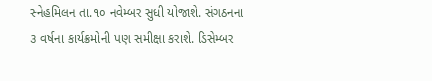સ્નેહમિલન તા.૧૦ નવેમ્બર સુધી યોજાશે. સંગઠનના ૩ વર્ષના કાર્યક્રમોની પણ સમીક્ષા કરાશે. ડિસેમ્બર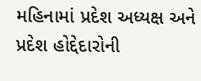મહિનામાં પ્રદેશ અધ્યક્ષ અને પ્રદેશ હોદ્દેદારોની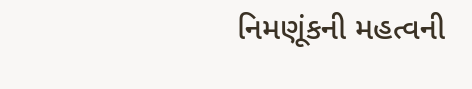નિમણૂંકની મહત્વની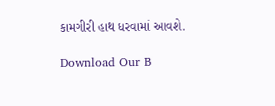કામગીરી હાથ ધરવામાં આવશે.

Download Our B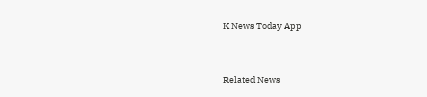K News Today App



Related News